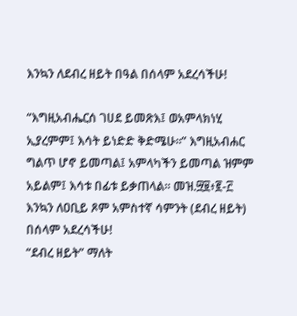እንኳን ለደብረ ዘይት በዓል በሰላም አደረሳችሁ!

“እግዚአብሔርሰ ገሀደ ይመጽእ፤ ወአምላክነሂ ኢያረምም፤ እሳት ይነድድ ቅድሜሁ፡፡” እግዚአብሐር ግልጥ ሆኖ ይመጣል፤ አምላካችን ይመጣል ዝምም አይልም፤ እሳቱ በፊቱ ይቃጠላል፡፡ መዝ.፵፱፥፪-፫
እንኳን ለዐቢይ ጾም አምስተኛ ሳምንት (ደብረ ዘይት) በሰላም አደረሳችሁ!
“ደብረ ዘይት” ማለት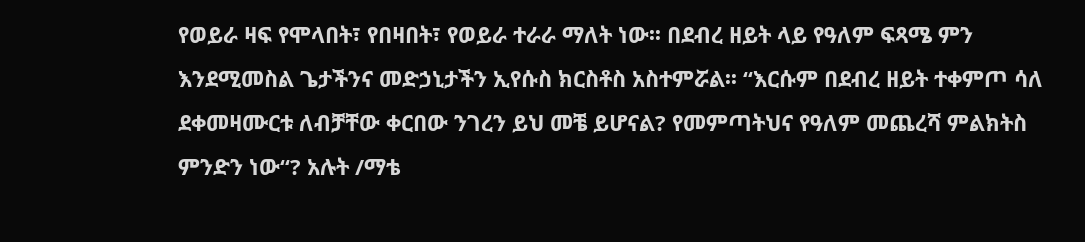የወይራ ዛፍ የሞላበት፣ የበዛበት፣ የወይራ ተራራ ማለት ነው፡፡ በደብረ ዘይት ላይ የዓለም ፍጻሜ ምን እንደሚመስል ጌታችንና መድኃኒታችን ኢየሱስ ክርስቶስ አስተምሯል፡፡ “እርሱም በደብረ ዘይት ተቀምጦ ሳለ ደቀመዛሙርቱ ለብቻቸው ቀርበው ንገረን ይህ መቼ ይሆናል? የመምጣትህና የዓለም መጨረሻ ምልክትስ ምንድን ነው“? አሉት /ማቴ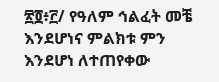፳፬፥፫/ የዓለም ኅልፈት መቼ እንደሆነና ምልክቱ ምን እንደሆነ ለተጠየቀው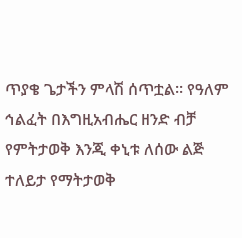ጥያቄ ጌታችን ምላሽ ሰጥቷል፡፡ የዓለም ኅልፈት በእግዚአብሔር ዘንድ ብቻ የምትታወቅ እንጂ ቀኒቱ ለሰው ልጅ ተለይታ የማትታወቅ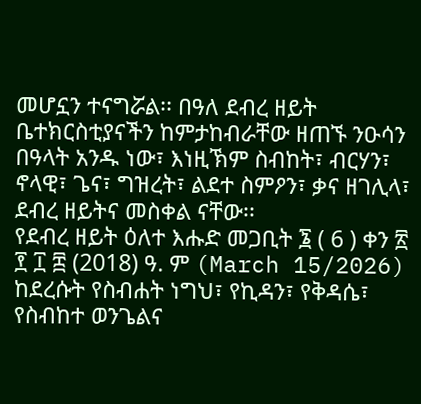መሆኗን ተናግሯል፡፡ በዓለ ደብረ ዘይት ቤተክርስቲያናችን ከምታከብራቸው ዘጠኙ ንዑሳን በዓላት አንዱ ነው፣ እነዚኽም ስብከት፣ ብርሃን፣ ኖላዊ፣ ጌና፣ ግዝረት፣ ልደተ ስምዖን፣ ቃና ዘገሊላ፣ ደብረ ዘይትና መስቀል ናቸው፡፡
የደብረ ዘይት ዕለተ እሑድ መጋቢት ፮ ( 6 ) ቀን ፳ ፻ ፲ ፰ (2018) ዓ. ም (March 15/2026) ከደረሱት የስብሐት ነግህ፣ የኪዳን፣ የቅዳሴ፣ የስብከተ ወንጌልና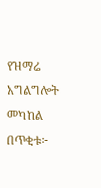የዝማሬ አግልግሎት መካከል በጥቂቱ፦